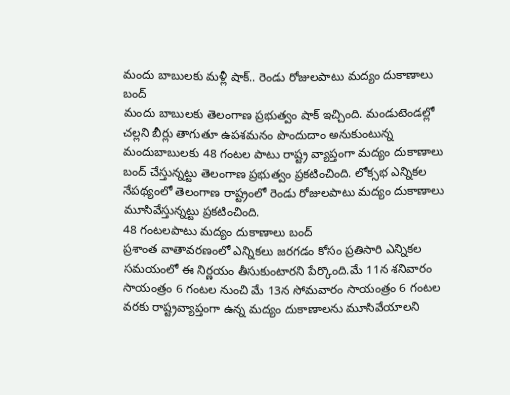మందు బాబులకు మళ్లీ షాక్.. రెండు రోజులపాటు మద్యం దుకాణాలు బంద్
మందు బాబులకు తెలంగాణ ప్రభుత్వం షాక్ ఇచ్చింది. మండుటెండల్లో చల్లని బీర్లు తాగుతూ ఉపశమనం పొందుదాం అనుకుంటున్న మందుబాబులకు 48 గంటల పాటు రాష్ట్ర వ్యాప్తంగా మద్యం దుకాణాలు బంద్ చేస్తున్నట్టు తెలంగాణ ప్రభుత్వం ప్రకటించింది. లోక్సభ ఎన్నికల నేపథ్యంలో తెలంగాణ రాష్ట్రంలో రెండు రోజులపాటు మద్యం దుకాణాలు మూసివేస్తున్నట్టు ప్రకటించింది.
48 గంటలపాటు మద్యం దుకాణాలు బంద్
ప్రశాంత వాతావరణంలో ఎన్నికలు జరగడం కోసం ప్రతిసారి ఎన్నికల సమయంలో ఈ నిర్ణయం తీసుకుంటారని పేర్కొంది.మే 11న శనివారం సాయంత్రం 6 గంటల నుంచి మే 13న సోమవారం సాయంత్రం 6 గంటల వరకు రాష్ట్రవ్యాప్తంగా ఉన్న మద్యం దుకాణాలను మూసివేయాలని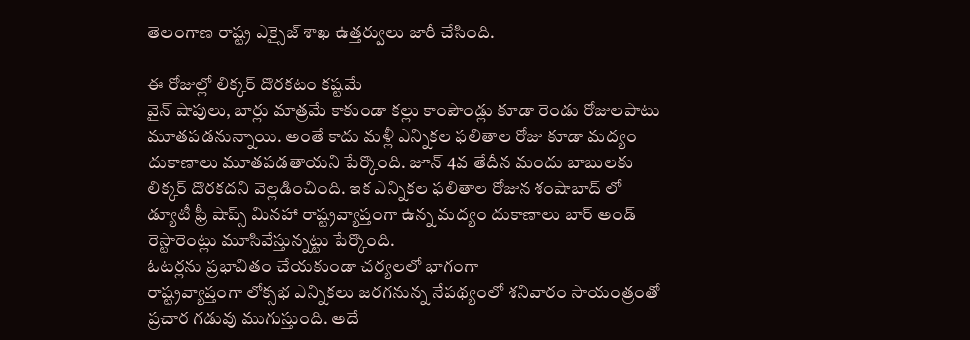తెలంగాణ రాష్ట్ర ఎక్సైజ్ శాఖ ఉత్తర్వులు జారీ చేసింది.

ఈ రోజుల్లో లిక్కర్ దొరకటం కష్టమే
వైన్ షాపులు, బార్లు మాత్రమే కాకుండా కల్లు కాంపౌండ్లు కూడా రెండు రోజులపాటు మూతపడనున్నాయి. అంతే కాదు మళ్లీ ఎన్నికల ఫలితాల రోజు కూడా మద్యం దుకాణాలు మూతపడతాయని పేర్కొంది. జూన్ 4వ తేదీన మందు బాబులకు లిక్కర్ దొరకదని వెల్లడించింది. ఇక ఎన్నికల ఫలితాల రోజున శంషాబాద్ లో డ్యూటీ ఫ్రీ షాప్స్ మినహా రాష్ట్రవ్యాప్తంగా ఉన్న మద్యం దుకాణాలు బార్ అండ్ రెస్టారెంట్లు మూసివేస్తున్నట్టు పేర్కొంది.
ఓటర్లను ప్రభావితం చేయకుండా చర్యలలో భాగంగా
రాష్ట్రవ్యాప్తంగా లోక్సభ ఎన్నికలు జరగనున్న నేపథ్యంలో శనివారం సాయంత్రంతో ప్రచార గడువు ముగుస్తుంది. అదే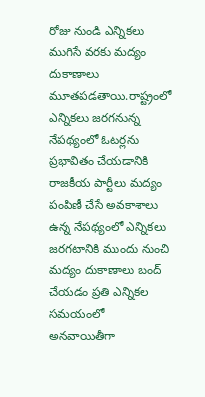రోజు నుండి ఎన్నికలు ముగిసే వరకు మద్యం దుకాణాలు మూతపడతాయి.రాష్ట్రంలో ఎన్నికలు జరగనున్న నేపథ్యంలో ఓటర్లను ప్రభావితం చేయడానికి రాజకీయ పార్టీలు మద్యం పంపిణీ చేసే అవకాశాలు ఉన్న నేపథ్యంలో ఎన్నికలు జరగటానికి ముందు నుంచి మద్యం దుకాణాలు బంద్ చేయడం ప్రతి ఎన్నికల సమయంలో అనవాయితీగా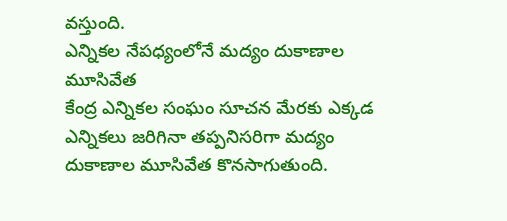వస్తుంది.
ఎన్నికల నేపధ్యంలోనే మద్యం దుకాణాల మూసివేత
కేంద్ర ఎన్నికల సంఘం సూచన మేరకు ఎక్కడ ఎన్నికలు జరిగినా తప్పనిసరిగా మద్యం దుకాణాల మూసివేత కొనసాగుతుంది.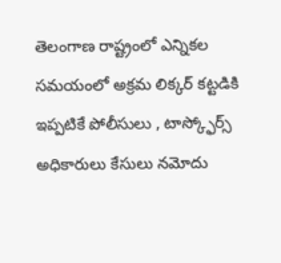తెలంగాణ రాష్ట్రంలో ఎన్నికల సమయంలో అక్రమ లిక్కర్ కట్టడికి ఇప్పటికే పోలీసులు , టాస్క్ఫోర్స్ అధికారులు కేసులు నమోదు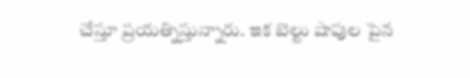చేస్తూ ప్రయత్నిస్తున్నారు. ఇక బెల్టు షాపుల పైన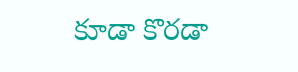కూడా కొరడా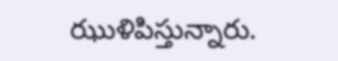ఝుళిపిస్తున్నారు.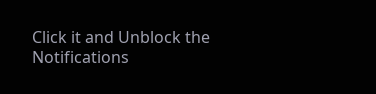Click it and Unblock the Notifications